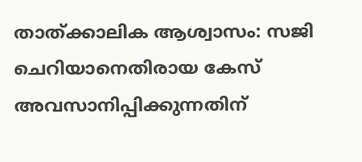താത്ക്കാലിക ആശ്വാസം: സജി ചെറിയാനെതിരായ കേസ് അവസാനിപ്പിക്കുന്നതിന്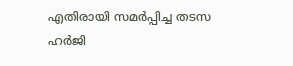എതിരായി സമർപ്പിച്ച തടസ ഹർജി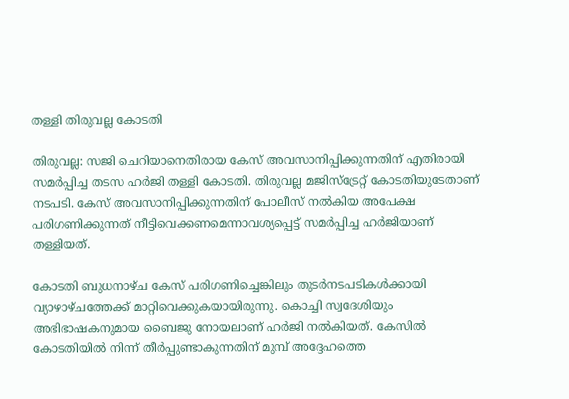തള്ളി തിരുവല്ല കോടതി

തിരുവല്ല: സജി ചെറിയാനെതിരായ കേസ് അവസാനിപ്പിക്കുന്നതിന് എതിരായി സമർപ്പിച്ച തടസ ഹർജി തള്ളി കോടതി. തിരുവല്ല മജിസ്‌ട്രേറ്റ് കോടതിയുടേതാണ് നടപടി. കേസ് അവസാനിപ്പിക്കുന്നതിന് പോലീസ് നൽകിയ അപേക്ഷ പരിഗണിക്കുന്നത് നീട്ടിവെക്കണമെന്നാവശ്യപ്പെട്ട് സമർപ്പിച്ച ഹർജിയാണ് തള്ളിയത്.

കോടതി ബുധനാഴ്ച കേസ് പരിഗണിച്ചെങ്കിലും തുടർനടപടികൾക്കായി വ്യാഴാഴ്ചത്തേക്ക് മാറ്റിവെക്കുകയായിരുന്നു. കൊച്ചി സ്വദേശിയും അഭിഭാഷകനുമായ ബൈജു നോയലാണ് ഹർജി നൽകിയത്. കേസിൽ കോടതിയിൽ നിന്ന് തീർപ്പുണ്ടാകുന്നതിന് മുമ്പ് അദ്ദേഹത്തെ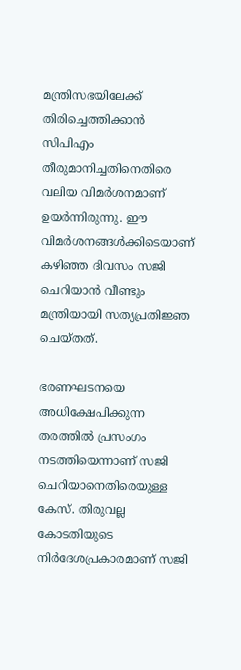മന്ത്രിസഭയിലേക്ക് തിരിച്ചെത്തിക്കാൻ സിപിഎം തീരുമാനിച്ചതിനെതിരെ വലിയ വിമർശനമാണ് ഉയർന്നിരുന്നു. ഈ വിമർശനങ്ങൾക്കിടെയാണ് കഴിഞ്ഞ ദിവസം സജി ചെറിയാൻ വീണ്ടും മന്ത്രിയായി സത്യപ്രതിജ്ഞ ചെയ്തത്.

ഭരണഘടനയെ അധിക്ഷേപിക്കുന്ന തരത്തിൽ പ്രസംഗം നടത്തിയെന്നാണ് സജി ചെറിയാനെതിരെയുള്ള കേസ്. തിരുവല്ല കോടതിയുടെ നിർദേശപ്രകാരമാണ് സജി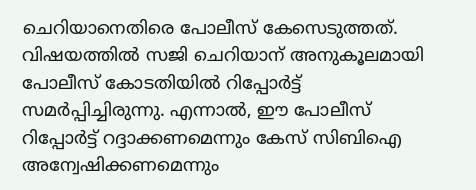ചെറിയാനെതിരെ പോലീസ് കേസെടുത്തത്. വിഷയത്തിൽ സജി ചെറിയാന് അനുകൂലമായി പോലീസ് കോടതിയിൽ റിപ്പോർട്ട് സമർപ്പിച്ചിരുന്നു. എന്നാൽ, ഈ പോലീസ് റിപ്പോർട്ട് റദ്ദാക്കണമെന്നും കേസ് സിബിഐ അന്വേഷിക്കണമെന്നും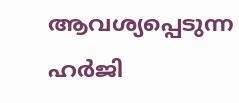ആവശ്യപ്പെടുന്ന ഹർജി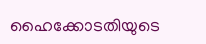ഹൈക്കോടതിയുടെ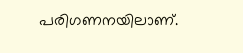പരിഗണനയിലാണ്.